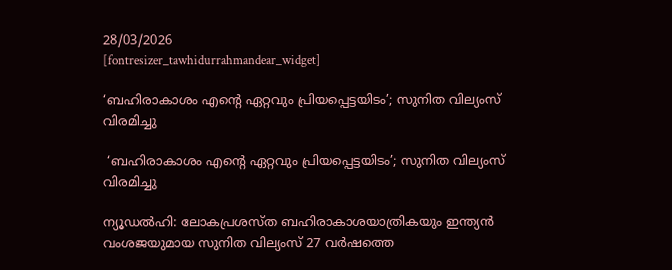28/03/2026
[fontresizer_tawhidurrahmandear_widget]

‘ബഹിരാകാശം എന്റെ ഏറ്റവും പ്രിയപ്പെട്ടയിടം’; സുനിത വില്യംസ് വിരമിച്ചു

 ‘ബഹിരാകാശം എന്റെ ഏറ്റവും പ്രിയപ്പെട്ടയിടം’; സുനിത വില്യംസ് വിരമിച്ചു

ന്യൂഡൽഹി: ലോകപ്രശസ്ത ബഹിരാകാശയാത്രികയും ഇന്ത്യൻ വംശജയുമായ സുനിത വില്യംസ് 27 വർഷത്തെ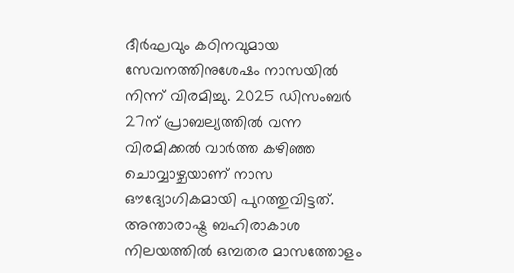ദീർഘവും കഠിനവുമായ സേവനത്തിനുശേഷം നാസയിൽ നിന്ന് വിരമിച്ചു. 2025 ഡിസംബർ 27ന് പ്രാബല്യത്തിൽ വന്ന വിരമിക്കൽ വാർത്ത കഴിഞ്ഞ ചൊവ്വാഴ്ചയാണ് നാസ ഔദ്യോഗികമായി പുറത്തുവിട്ടത്. അന്താരാഷ്ട്ര ബഹിരാകാശ നിലയത്തിൽ ഒമ്പതര മാസത്തോളം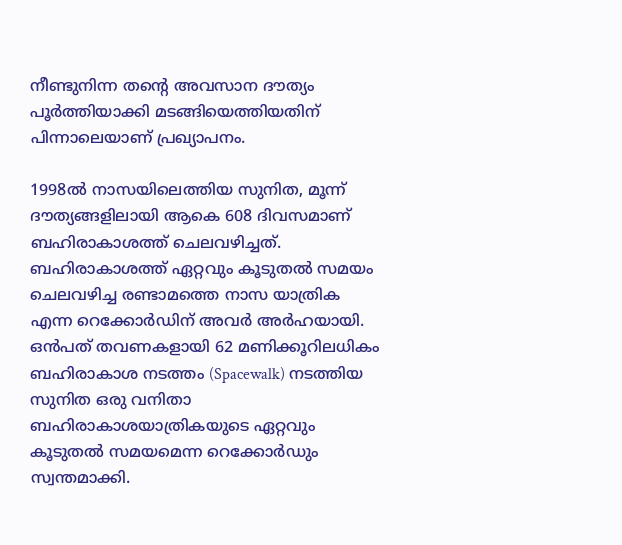നീണ്ടുനിന്ന തന്റെ അവസാന ദൗത്യം പൂർത്തിയാക്കി മടങ്ങിയെത്തിയതിന് പിന്നാലെയാണ് പ്രഖ്യാപനം.

1998ൽ നാസയിലെത്തിയ സുനിത, മൂന്ന് ദൗത്യങ്ങളിലായി ആകെ 608 ദിവസമാണ് ബഹിരാകാശത്ത് ചെലവഴിച്ചത്. ബഹിരാകാശത്ത് ഏറ്റവും കൂടുതൽ സമയം ചെലവഴിച്ച രണ്ടാമത്തെ നാസ യാത്രിക എന്ന റെക്കോർഡിന് അവർ അർഹയായി. ഒൻപത് തവണകളായി 62 മണിക്കൂറിലധികം ബഹിരാകാശ നടത്തം (Spacewalk) നടത്തിയ സുനിത ഒരു വനിതാ ബഹിരാകാശയാത്രികയുടെ ഏറ്റവും കൂടുതൽ സമയമെന്ന റെക്കോർഡും സ്വന്തമാക്കി.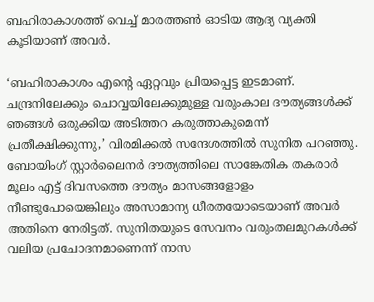ബഹിരാകാശത്ത് വെച്ച് മാരത്തൺ ഓടിയ ആദ്യ വ്യക്തി കൂടിയാണ് അവർ.

‘ബഹിരാകാശം എന്റെ ഏറ്റവും പ്രിയപ്പെട്ട ഇടമാണ്. ചന്ദ്രനിലേക്കും ചൊവ്വയിലേക്കുമുള്ള വരുംകാല ദൗത്യങ്ങൾക്ക് ഞങ്ങൾ ഒരുക്കിയ അടിത്തറ കരുത്താകുമെന്ന് പ്രതീക്ഷിക്കുന്നു,’ വിരമിക്കൽ സന്ദേശത്തിൽ സുനിത പറഞ്ഞു. ബോയിംഗ് സ്റ്റാർലൈനർ ദൗത്യത്തിലെ സാങ്കേതിക തകരാർ മൂലം എട്ട് ദിവസത്തെ ദൗത്യം മാസങ്ങളോളം നീണ്ടുപോയെങ്കിലും അസാമാന്യ ധീരതയോടെയാണ് അവർ അതിനെ നേരിട്ടത്. സുനിതയുടെ സേവനം വരുംതലമുറകൾക്ക് വലിയ പ്രചോദനമാണെന്ന് നാസ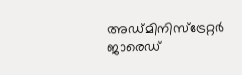അഡ്മിനിസ്‌ട്രേറ്റർ ജാരെഡ്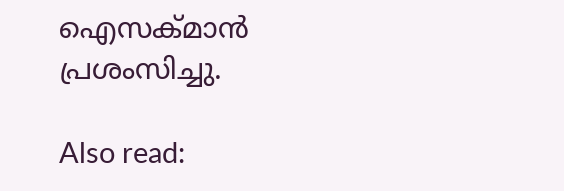ഐസക്മാൻ പ്രശംസിച്ചു.

Also read: